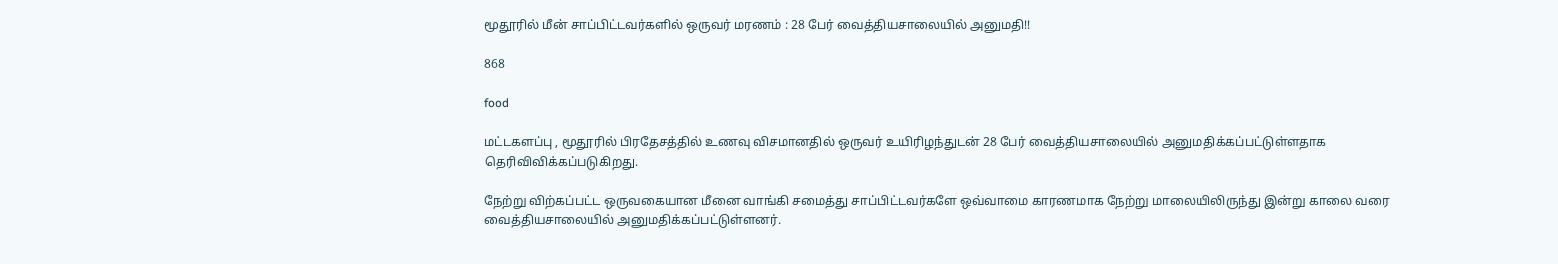மூதூரில் மீன் சாப்பிட்டவர்களில் ஒருவர் மரணம் : 28 பேர் வைத்தியசாலையில் அனுமதி!!

868

food

மட்டகளப்பு , மூதூரில் பிரதேசத்தில் உணவு விசமானதில் ஒருவர் உயிரிழந்துடன் 28 பேர் வைத்தியசாலையில் அனுமதிக்கப்பட்டுள்ளதாக தெரிவிவிக்கப்படுகிறது.

நேற்று விற்கப்பட்ட ஒருவகையான மீனை வாங்கி சமைத்து சாப்பிட்டவர்களே ஒவ்வாமை காரணமாக நேற்று மாலையிலிருந்து இன்று காலை வரை வைத்தியசாலையில் அனுமதிக்கப்பட்டுள்ளனர்.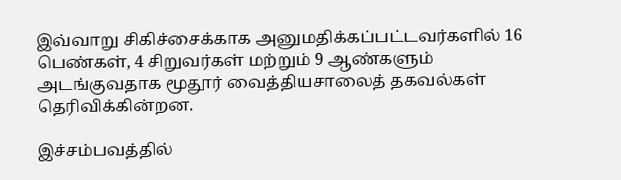இவ்வாறு சிகிச்சைக்காக அனுமதிக்கப்பட்டவர்களில் 16 பெண்கள், 4 சிறுவர்கள் மற்றும் 9 ஆண்களும் அடங்குவதாக மூதூர் வைத்தியசாலைத் தகவல்கள் தெரிவிக்கின்றன.

இச்சம்பவத்தில்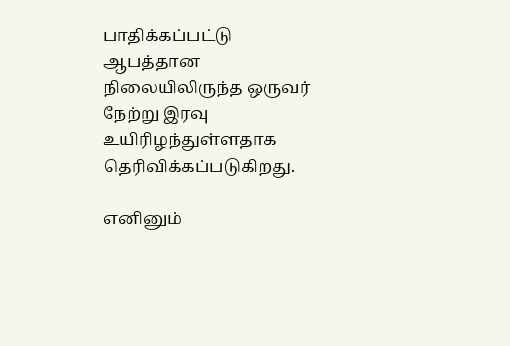பாதிக்கப்பட்டு ஆபத்தான நிலையிலிருந்த ஒருவர் நேற்று இரவு உயிரிழந்துள்ளதாக தெரிவிக்கப்படுகிறது.

எனினும்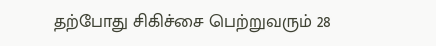தற்போது சிகிச்சை பெற்றுவரும் 28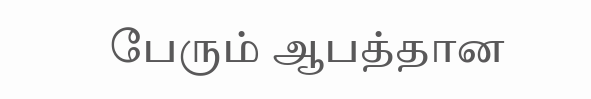பேரும் ஆபத்தான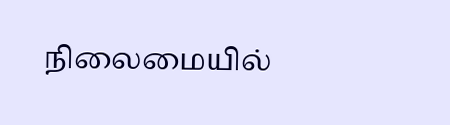நிலைமையில்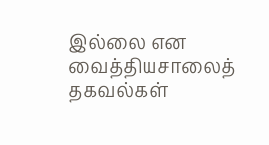இல்லை என வைத்தியசாலைத் தகவல்கள்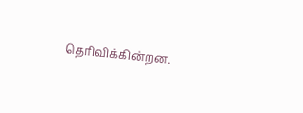தெரிவிக்கின்றன.